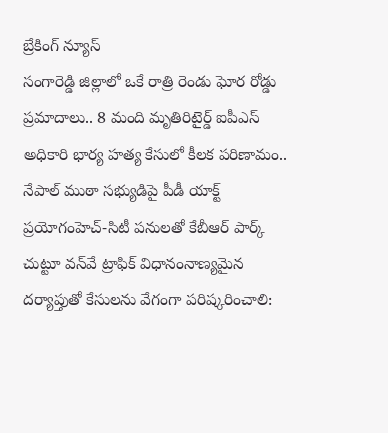బ్రేకింగ్ న్యూస్
సంగారెడ్డి జిల్లాలో ఒకే రాత్రి రెండు ఘోర రోడ్డు ప్రమాదాలు.. 8 మంది మృతిరిటైర్డ్‌ ఐపీఎస్‌ అధికారి భార్య హత్య కేసులో కీలక పరిణామం.. నేపాల్‌ ముఠా సభ్యుడిపై పీడీ యాక్ట్‌ ప్రయోగంహెచ్-సిటీ పనులతో కేబీఆర్ పార్క్ చుట్టూ వన్‌వే ట్రాఫిక్ విధానంనాణ్యమైన దర్యాప్తుతో కేసులను వేగంగా పరిష్కరించాలి: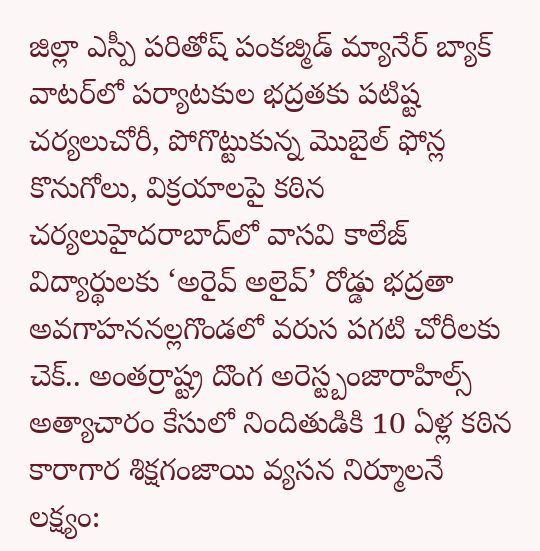జిల్లా ఎస్పీ పరితోష్ పంకజ్మిడ్ మ్యానేర్ బ్యాక్ వాటర్‌లో పర్యాటకుల భద్రతకు పటిష్ట చర్యలుచోరీ, పోగొట్టుకున్న మొబైల్ ఫోన్ల కొనుగోలు, విక్రయాలపై కఠిన చర్యలుహైదరాబాద్‌లో వాసవి కాలేజ్‌ విద్యార్థులకు ‘అరైవ్ అలైవ్’ రోడ్డు భద్రతా అవగాహననల్లగొండలో వరుస పగటి చోరీలకు చెక్.. అంతర్రాష్ట్ర దొంగ అరెస్ట్బంజారాహిల్స్‌ అత్యాచారం కేసులో నిందితుడికి 10 ఏళ్ల కఠిన కారాగార శిక్షగంజాయి వ్యసన నిర్మూలనే లక్ష్యం: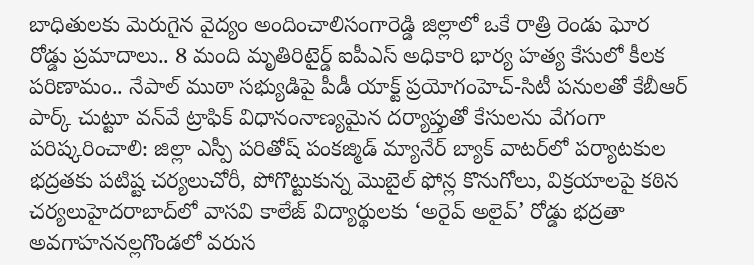బాధితులకు మెరుగైన వైద్యం అందించాలిసంగారెడ్డి జిల్లాలో ఒకే రాత్రి రెండు ఘోర రోడ్డు ప్రమాదాలు.. 8 మంది మృతిరిటైర్డ్‌ ఐపీఎస్‌ అధికారి భార్య హత్య కేసులో కీలక పరిణామం.. నేపాల్‌ ముఠా సభ్యుడిపై పీడీ యాక్ట్‌ ప్రయోగంహెచ్-సిటీ పనులతో కేబీఆర్ పార్క్ చుట్టూ వన్‌వే ట్రాఫిక్ విధానంనాణ్యమైన దర్యాప్తుతో కేసులను వేగంగా పరిష్కరించాలి: జిల్లా ఎస్పీ పరితోష్ పంకజ్మిడ్ మ్యానేర్ బ్యాక్ వాటర్‌లో పర్యాటకుల భద్రతకు పటిష్ట చర్యలుచోరీ, పోగొట్టుకున్న మొబైల్ ఫోన్ల కొనుగోలు, విక్రయాలపై కఠిన చర్యలుహైదరాబాద్‌లో వాసవి కాలేజ్‌ విద్యార్థులకు ‘అరైవ్ అలైవ్’ రోడ్డు భద్రతా అవగాహననల్లగొండలో వరుస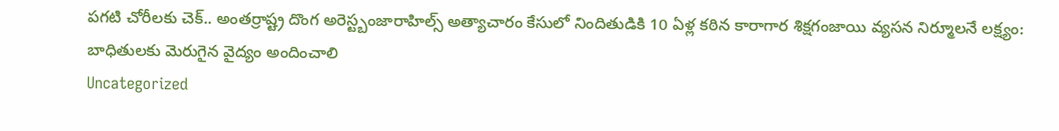పగటి చోరీలకు చెక్.. అంతర్రాష్ట్ర దొంగ అరెస్ట్బంజారాహిల్స్‌ అత్యాచారం కేసులో నిందితుడికి 10 ఏళ్ల కఠిన కారాగార శిక్షగంజాయి వ్యసన నిర్మూలనే లక్ష్యం: బాధితులకు మెరుగైన వైద్యం అందించాలి
Uncategorized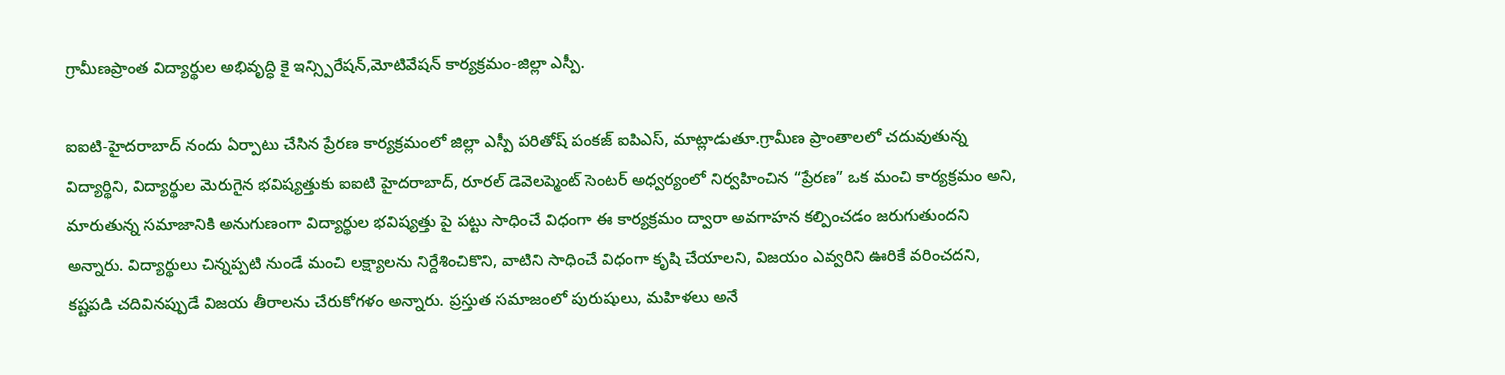గ్రామీణప్రాంత విద్యార్థుల అభివృద్ధి కై ఇన్స్పిరేషన్,మోటివేషన్ కార్యక్రమం-జిల్లా ఎస్పీ.

ఐఐటి-హైదరాబాద్ నందు ఏర్పాటు చేసిన ప్రేరణ కార్యక్రమంలో జిల్లా ఎస్పీ పరితోష్ పంకజ్ ఐపిఎస్, మాట్లాడుతూ.గ్రామీణ ప్రాంతాలలో చదువుతున్న విద్యార్థిని, విద్యార్థుల మెరుగైన భవిష్యత్తుకు ఐఐటి హైదరాబాద్, రూరల్ డెవెలప్మెంట్ సెంటర్ అధ్వర్యంలో నిర్వహించిన “ప్రేరణ” ఒక మంచి కార్యక్రమం అని, మారుతున్న సమాజానికి అనుగుణంగా విద్యార్థుల భవిష్యత్తు పై పట్టు సాధించే విధంగా ఈ కార్యక్రమం ద్వారా అవగాహన కల్పించడం జరుగుతుందని అన్నారు. విద్యార్థులు చిన్నప్పటి నుండే మంచి లక్ష్యాలను నిర్దేశించికొని, వాటిని సాధించే విధంగా కృషి చేయాలని, విజయం ఎవ్వరిని ఊరికే వరించదని, కష్టపడి చదివినప్పుడే విజయ తీరాలను చేరుకోగళం అన్నారు. ప్రస్తుత సమాజంలో పురుషులు, మహిళలు అనే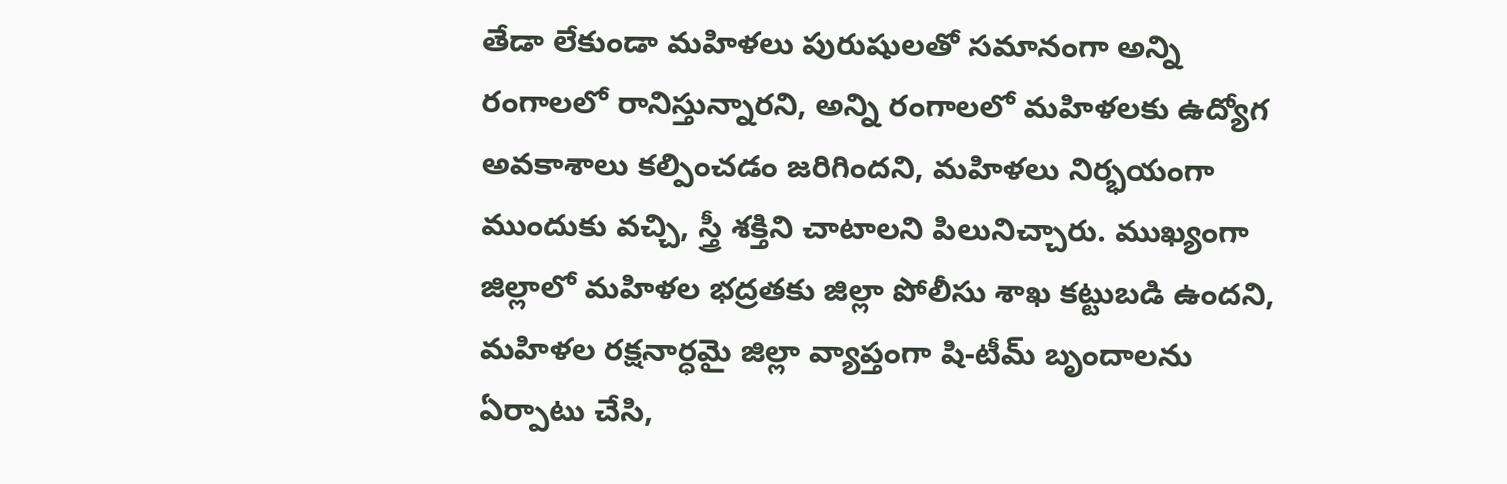తేడా లేకుండా మహిళలు పురుషులతో సమానంగా అన్ని రంగాలలో రానిస్తున్నారని, అన్ని రంగాలలో మహిళలకు ఉద్యోగ అవకాశాలు కల్పించడం జరిగిందని, మహిళలు నిర్భయంగా ముందుకు వచ్చి, స్త్రీ శక్తిని చాటాలని పిలునిచ్చారు. ముఖ్యంగా జిల్లాలో మహిళల భద్రతకు జిల్లా పోలీసు శాఖ కట్టుబడి ఉందని, మహిళల రక్షనార్ధమై జిల్లా వ్యాప్తంగా షి-టీమ్ బృందాలను ఏర్పాటు చేసి,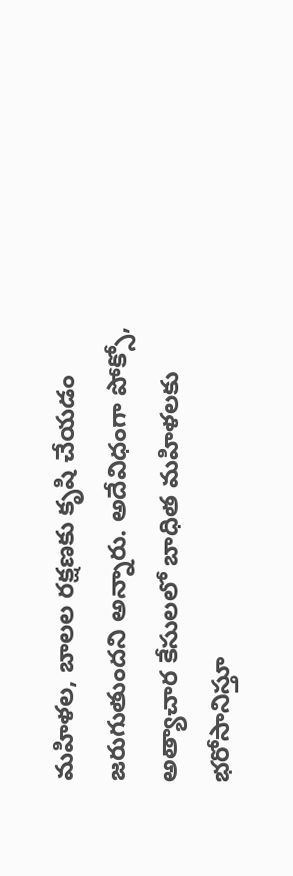మహిళల, బాలల రక్షణకు కృషి చేయడం జరుగుతుందని అన్నారు. అదేవిధంగా పోక్సో, అత్యాచార కేసులలో బాధిత మహిళలకు భరోసానిస్తూ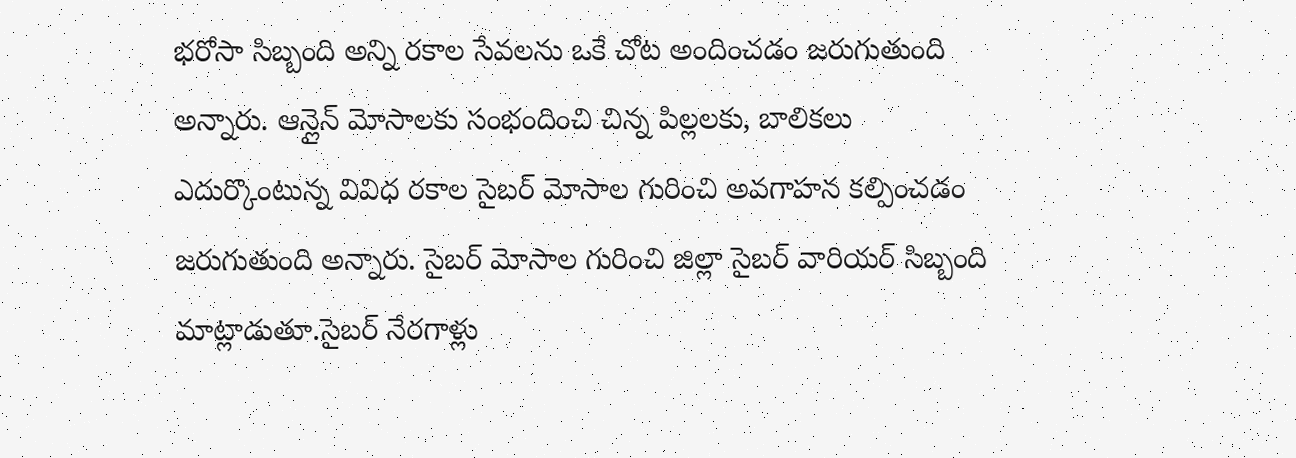భరోసా సిబ్బంది అన్ని రకాల సేవలను ఒకే చోట అందించడం జరుగుతుంది అన్నారు. ఆన్లైన్ మోసాలకు సంభందించి చిన్న పిల్లలకు, బాలికలు ఎదుర్కొంటున్న వివిధ రకాల సైబర్ మోసాల గురించి అవగాహన కల్పించడం జరుగుతుంది అన్నారు. సైబర్ మోసాల గురించి జిల్లా సైబర్ వారియర్ సిబ్బంది మాట్లాడుతూ.సైబర్ నేరగాళ్లు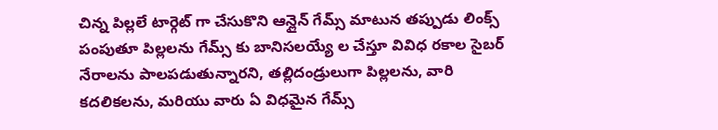చిన్న పిల్లలే టార్గెట్ గా చేసుకొని ఆన్లైన్ గేమ్స్ మాటున తప్పుడు లింక్స్ పంపుతూ పిల్లలను గేమ్స్ కు బానిసలయ్యే ల చేస్తూ వివిధ రకాల సైబర్ నేరాలను పాలపడుతున్నారని, తల్లిదండ్రులుగా పిల్లలను, వారి కదలికలను, మరియు వారు ఏ విధమైన గేమ్స్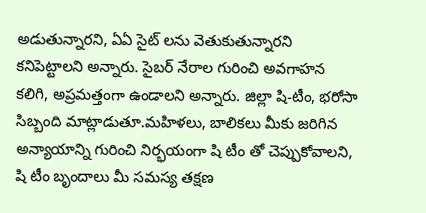అడుతున్నారని, ఏఏ సైట్ లను వెతుకుతున్నారని కనిపెట్టాలని అన్నారు. సైబర్ నేరాల గురించి అవగాహన కలిగి, అప్రమత్తంగా ఉండాలని అన్నారు. జిల్లా షి-టీం, భరోసా సిబ్బంది మాట్లాడుతూ.మహిళలు, బాలికలు మీకు జరిగిన అన్యాయాన్ని గురించి నిర్భయంగా షి టీం తో చెప్పుకోవాలని, షి టీం బృందాలు మీ సమస్య తక్షణ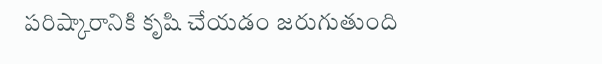పరిష్కారానికి కృషి చేయడం జరుగుతుంది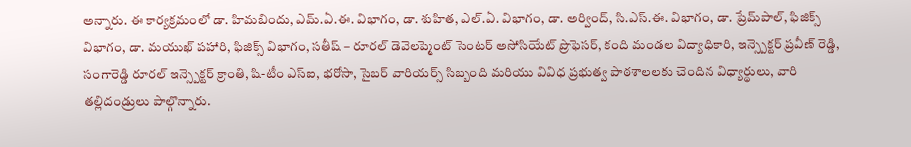అన్నారు. ఈ కార్యక్రమంలో డా. హిమబిందు, ఎమ్‌.ఏ.ఈ. విభాగం, డా. శుహిత, ఎల్‌.ఏ. విభాగం, డా. అర్వింద్, సి.ఎస్‌.ఈ. విభాగం, డా. ప్రేమ్‌పాల్, ఫిజిక్స్‌ విభాగం, డా. మయుఖ్ పహారి, ఫిజిక్స్‌ విభాగం, సతీష్ – రూరల్ డెవెలప్మెంట్ సెంటర్ అసోసియేట్ ప్రొఫెసర్, కంది మండల విద్యాధికారి, ఇన్స్పెక్టర్ ప్రవీణ్ రెడ్డి, సంగారెడ్డి రూరల్ ఇన్స్పెక్టర్ క్రాంతి, షి-టీం ఎస్ఐ, భరోసా, సైబర్ వారియర్స్ సిబ్బంది మరియు వివిధ ప్రభుత్వ పాఠశాలలకు చెందిన విధ్యార్థులు, వారి తల్లిదండ్రులు పాల్గొన్నారు.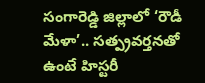సంగారెడ్డి జిల్లాలో ‘రౌడీ మేళా’.. సత్ప్రవర్తనతో ఉంటే హిస్టరీ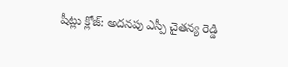షీట్లు క్లోజ్: అదనపు ఎస్పీ చైతన్య రెడ్డి